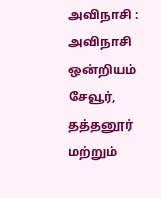அவிநாசி :
அவிநாசி ஒன்றியம் சேவூர், தத்தனூர் மற்றும்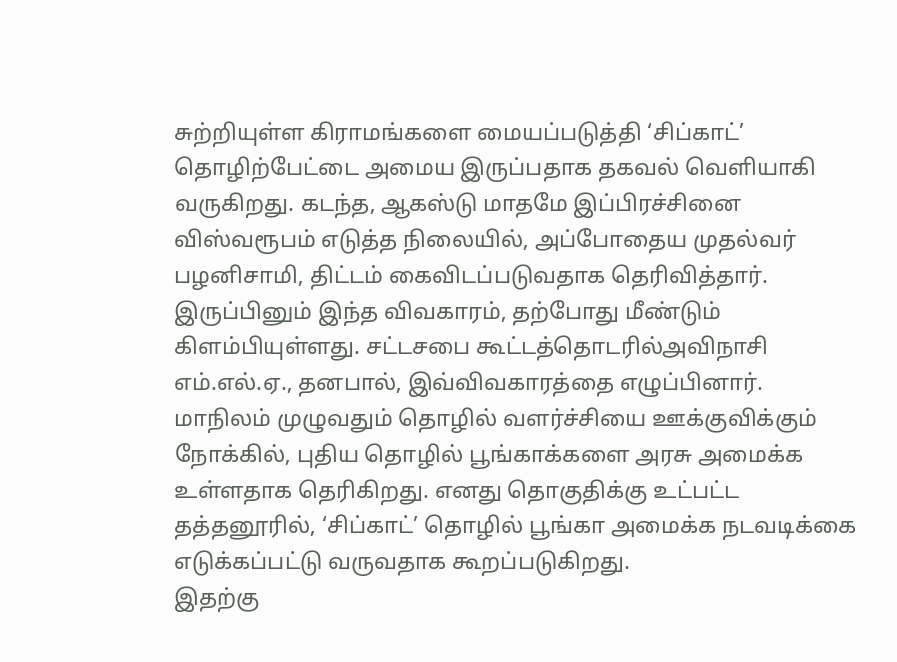சுற்றியுள்ள கிராமங்களை மையப்படுத்தி ‘சிப்காட்’ தொழிற்பேட்டை அமைய இருப்பதாக தகவல் வெளியாகி வருகிறது. கடந்த, ஆகஸ்டு மாதமே இப்பிரச்சினை விஸ்வரூபம் எடுத்த நிலையில், அப்போதைய முதல்வர் பழனிசாமி, திட்டம் கைவிடப்படுவதாக தெரிவித்தார்.
இருப்பினும் இந்த விவகாரம், தற்போது மீண்டும் கிளம்பியுள்ளது. சட்டசபை கூட்டத்தொடரில்அவிநாசி எம்.எல்.ஏ., தனபால், இவ்விவகாரத்தை எழுப்பினார்.
மாநிலம் முழுவதும் தொழில் வளர்ச்சியை ஊக்குவிக்கும் நோக்கில், புதிய தொழில் பூங்காக்களை அரசு அமைக்க உள்ளதாக தெரிகிறது. எனது தொகுதிக்கு உட்பட்ட தத்தனூரில், ‘சிப்காட்’ தொழில் பூங்கா அமைக்க நடவடிக்கை எடுக்கப்பட்டு வருவதாக கூறப்படுகிறது.
இதற்கு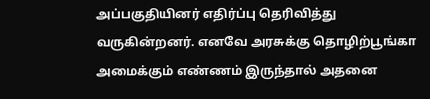அப்பகுதியினர் எதிர்ப்பு தெரிவித்து வருகின்றனர். எனவே அரசுக்கு தொழிற்பூங்கா அமைக்கும் எண்ணம் இருந்தால் அதனை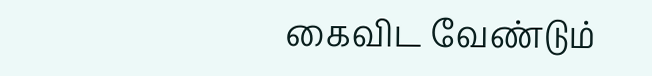கைவிட வேண்டும்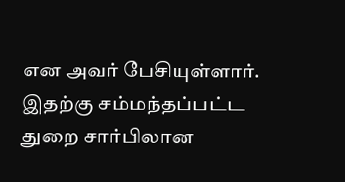என அவர் பேசியுள்ளார். இதற்கு சம்மந்தப்பட்ட துறை சார்பிலான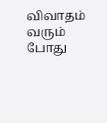விவாதம் வரும் போது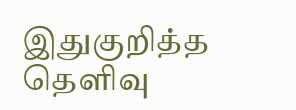இதுகுறித்த தெளிவு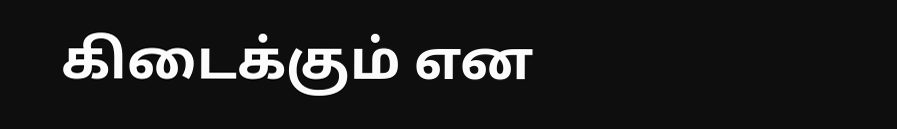கிடைக்கும் என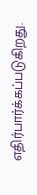எதிர்பார்க்கப்படுகிறது.